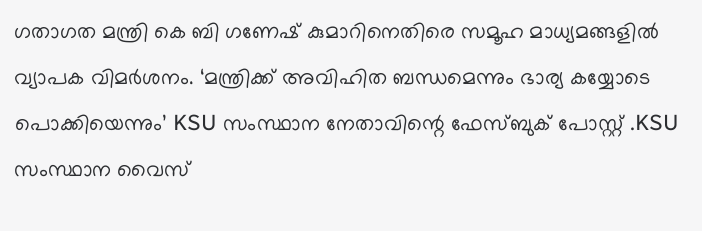ഗതാഗത മന്ത്രി കെ ബി ഗണേഷ് കുമാറിനെതിരെ സമൂഹ മാധ്യമങ്ങളില്‍ വ്യാപക വിമർശനം. ‘മന്ത്രിക്ക് അവിഹിത ബന്ധമെന്നും ഭാര്യ കയ്യോടെ പൊക്കിയെന്നും’ KSU സംസ്ഥാന നേതാവിന്റെ ഫേസ്ബുക് പോസ്റ്റ് .KSU സംസ്ഥാന വൈസ്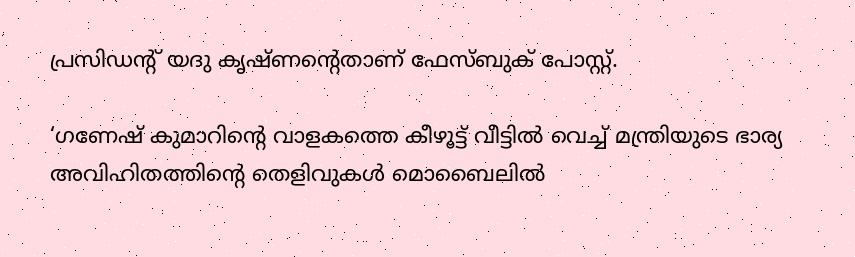പ്രസിഡന്റ് യദു കൃഷ്ണന്റെതാണ് ഫേസ്ബുക് പോസ്റ്റ്.

‘ഗണേഷ് കുമാറിന്റെ വാളകത്തെ കീഴൂട്ട് വീട്ടില്‍ വെച്ച്‌ മന്ത്രിയുടെ ഭാര്യ അവിഹിതത്തിന്റെ തെളിവുകള്‍ മൊബൈലില്‍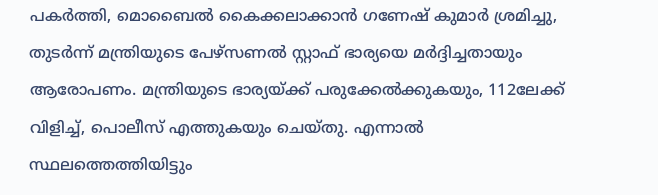പകർത്തി, മൊബൈല്‍ കൈക്കലാക്കാൻ ഗണേഷ് കുമാർ ശ്രമിച്ചു, തുടർന്ന് മന്ത്രിയുടെ പേഴ്സണല്‍ സ്റ്റാഫ്‌ ഭാര്യയെ മർദ്ദിച്ചതായും ആരോപണം. മന്ത്രിയുടെ ഭാര്യയ്‌ക്ക് പരുക്കേല്‍ക്കുകയും, 112ലേക്ക് വിളിച്ച്‌, പൊലീസ് എത്തുകയും ചെയ്തു. എന്നാല്‍ സ്ഥലത്തെത്തിയിട്ടും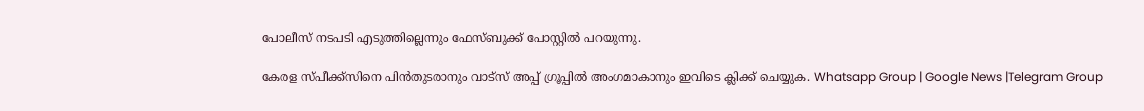പോലീസ് നടപടി എടുത്തില്ലെന്നും ഫേസ്ബുക്ക്‌ പോസ്റ്റില്‍ പറയുന്നു.

കേരള സ്പീക്ക്സിനെ പിൻതുടരാനും വാട്സ് അപ്പ് ഗ്രൂപ്പിൽ അംഗമാകാനും ഇവിടെ ക്ലിക്ക് ചെയ്യുക. Whatsapp Group | Google News |Telegram Group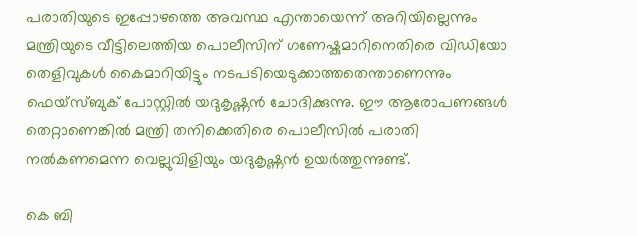പരാതിയുടെ ഇപ്പോഴത്തെ അവസ്ഥ എന്തായെന്ന് അറിയില്ലെന്നും മന്ത്രിയുടെ വീട്ടിലെത്തിയ പൊലീസിന് ഗണേഷ്കുമാറിനെതിരെ വിഡിയോ തെളിവുകള്‍ കൈമാറിയിട്ടും നടപടിയെടുക്കാത്തതെന്താണെന്നും ഫെയ്സ്ബുക് പോസ്റ്റില്‍ യദുകൃഷ്ണൻ ചോദിക്കുന്നു. ഈ ആരോപണങ്ങള്‍ തെറ്റാണെങ്കില്‍ മന്ത്രി തനിക്കെതിരെ പൊലീസില്‍ പരാതി നല്‍കണമെന്ന വെല്ലുവിളിയും യദുകൃഷ്ണൻ ഉയർത്തുന്നുണ്ട്.

കെ ബി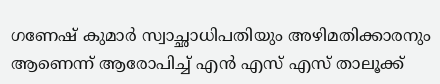ഗണേഷ് കുമാർ സ്വാച്ഛാധിപതിയും അഴിമതിക്കാരനും ആണെന്ന് ആരോപിച്ച്‌ എൻ എസ് എസ് താലൂക്ക്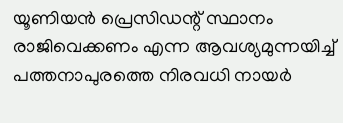യൂണിയൻ പ്രെസിഡന്റ് സ്ഥാനം രാജിവെക്കണം എന്ന ആവശ്യമുന്നയിച്ച്‌ പത്തനാപുരത്തെ നിരവധി നായർ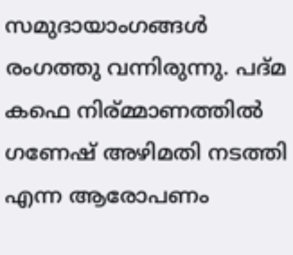സമുദായാംഗങ്ങള്‍ രംഗത്തു വന്നിരുന്നു. പദ്മ കഫെ നിര്മ്മാണത്തില്‍ ഗണേഷ് അഴിമതി നടത്തി എന്ന ആരോപണം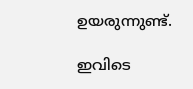ഉയരുന്നുണ്ട്.

ഇവിടെ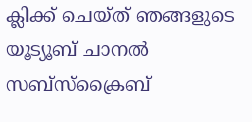ക്ലിക്ക് ചെയ്ത് ഞങ്ങളുടെ യൂട്യൂബ് ചാനൽ സബ്സ്ക്രൈബ്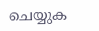ചെയ്യുക